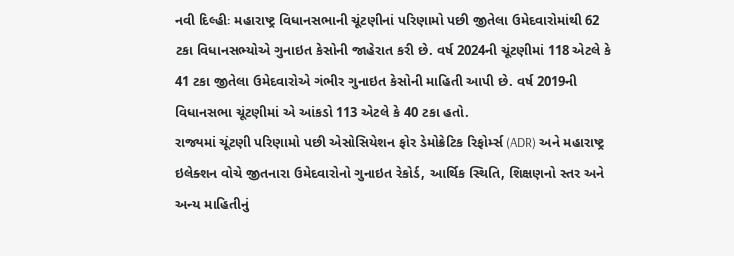નવી દિલ્હીઃ મહારાષ્ટ્ર વિધાનસભાની ચૂંટણીનાં પરિણામો પછી જીતેલા ઉમેદવારોમાંથી 62 ટકા વિધાનસભ્યોએ ગુનાઇત કેસોની જાહેરાત કરી છે. વર્ષ 2024ની ચૂંટણીમાં 118 એટલે કે 41 ટકા જીતેલા ઉમેદવારોએ ગંભીર ગુનાઇત કેસોની માહિતી આપી છે. વર્ષ 2019ની વિધાનસભા ચૂંટણીમાં એ આંકડો 113 એટલે કે 40 ટકા હતો.
રાજ્યમાં ચૂંટણી પરિણામો પછી એસોસિયેશન ફોર ડેમોક્રેટિક રિફોર્મ્સ (ADR) અને મહારાષ્ટ્ર ઇલેક્શન વોચે જીતનારા ઉમેદવારોનો ગુનાઇત રેકોર્ડ, આર્થિક સ્થિતિ, શિક્ષણનો સ્તર અને અન્ય માહિતીનું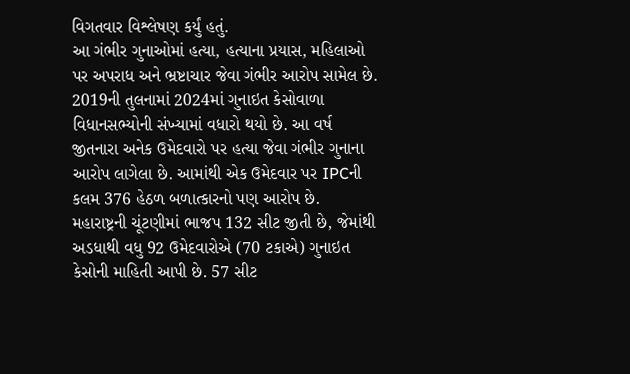વિગતવાર વિશ્લેષણ કર્યું હતું.
આ ગંભીર ગુનાઓમાં હત્યા, હત્યાના પ્રયાસ, મહિલાઓ પર અપરાધ અને ભ્રષ્ટાચાર જેવા ગંભીર આરોપ સામેલ છે. 2019ની તુલનામાં 2024માં ગુનાઇત કેસોવાળા વિધાનસભ્યોની સંખ્યામાં વધારો થયો છે. આ વર્ષ જીતનારા અનેક ઉમેદવારો પર હત્યા જેવા ગંભીર ગુનાના આરોપ લાગેલા છે. આમાંથી એક ઉમેદવાર પર IPCની કલમ 376 હેઠળ બળાત્કારનો પણ આરોપ છે.
મહારાષ્ટ્રની ચૂંટણીમાં ભાજપ 132 સીટ જીતી છે, જેમાંથી અડધાથી વધુ 92 ઉમેદવારોએ (70 ટકાએ) ગુનાઇત કેસોની માહિતી આપી છે. 57 સીટ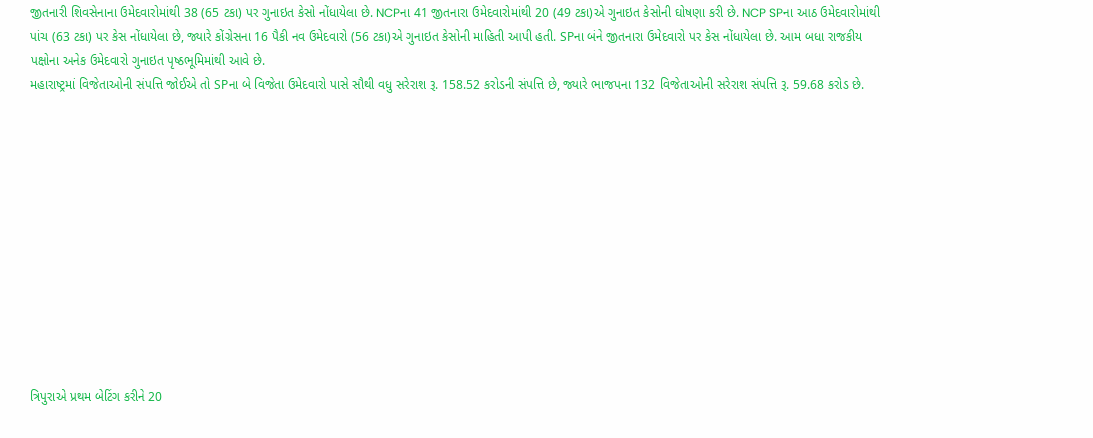જીતનારી શિવસેનાના ઉમેદવારોમાંથી 38 (65 ટકા) પર ગુનાઇત કેસો નોંધાયેલા છે. NCPના 41 જીતનારા ઉમેદવારોમાંથી 20 (49 ટકા)એ ગુનાઇત કેસોની ઘોષણા કરી છે. NCP SPના આઠ ઉમેદવારોમાંથી પાંચ (63 ટકા) પર કેસ નોંધાયેલા છે, જ્યારે કોંગ્રેસના 16 પૈકી નવ ઉમેદવારો (56 ટકા)એ ગુનાઇત કેસોની માહિતી આપી હતી. SPના બંને જીતનારા ઉમેદવારો પર કેસ નોંધાયેલા છે. આમ બધા રાજકીય પક્ષોના અનેક ઉમેદવારો ગુનાઇત પૃષ્ઠભૂમિમાંથી આવે છે.
મહારાષ્ટ્રમાં વિજેતાઓની સંપત્તિ જોઈએ તો SPના બે વિજેતા ઉમેદવારો પાસે સૌથી વધુ સરેરાશ રૂ. 158.52 કરોડની સંપત્તિ છે, જ્યારે ભાજપના 132 વિજેતાઓની સરેરાશ સંપત્તિ રૂ. 59.68 કરોડ છે.












ત્રિપુરાએ પ્રથમ બેટિંગ કરીને 20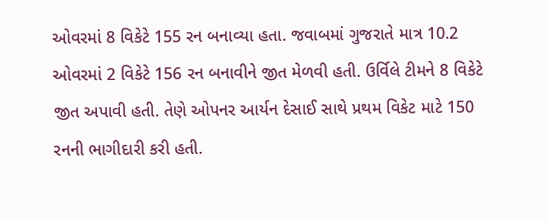ઓવરમાં 8 વિકેટે 155 રન બનાવ્યા હતા. જવાબમાં ગુજરાતે માત્ર 10.2 ઓવરમાં 2 વિકેટે 156 રન બનાવીને જીત મેળવી હતી. ઉર્વિલે ટીમને 8 વિકેટે જીત અપાવી હતી. તેણે ઓપનર આર્યન દેસાઈ સાથે પ્રથમ વિકેટ માટે 150 રનની ભાગીદારી કરી હતી.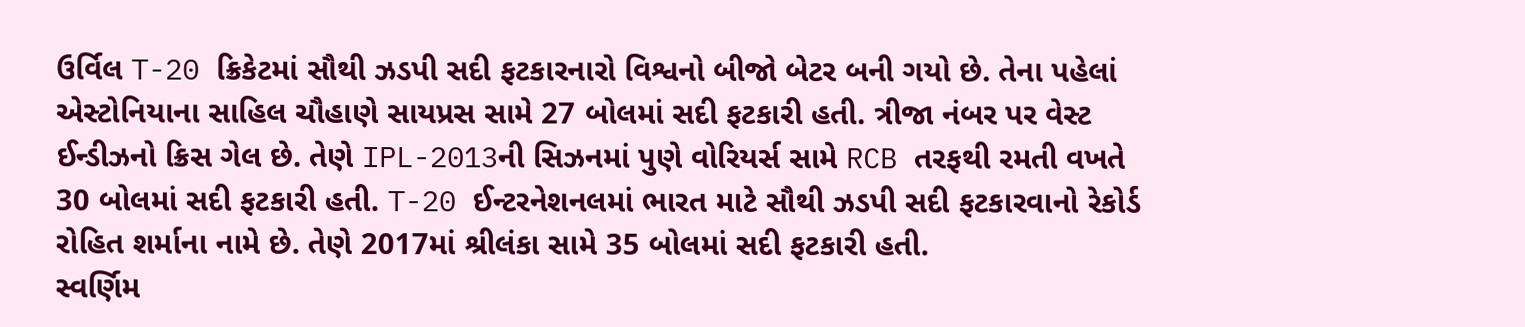ઉર્વિલ T-20 ક્રિકેટમાં સૌથી ઝડપી સદી ફટકારનારો વિશ્વનો બીજો બેટર બની ગયો છે. તેના પહેલાં એસ્ટોનિયાના સાહિલ ચૌહાણે સાયપ્રસ સામે 27 બોલમાં સદી ફટકારી હતી. ત્રીજા નંબર પર વેસ્ટ ઈન્ડીઝનો ક્રિસ ગેલ છે. તેણે IPL-2013ની સિઝનમાં પુણે વોરિયર્સ સામે RCB તરફથી રમતી વખતે 30 બોલમાં સદી ફટકારી હતી. T-20 ઈન્ટરનેશનલમાં ભારત માટે સૌથી ઝડપી સદી ફટકારવાનો રેકોર્ડ રોહિત શર્માના નામે છે. તેણે 2017માં શ્રીલંકા સામે 35 બોલમાં સદી ફટકારી હતી.
સ્વર્ણિમ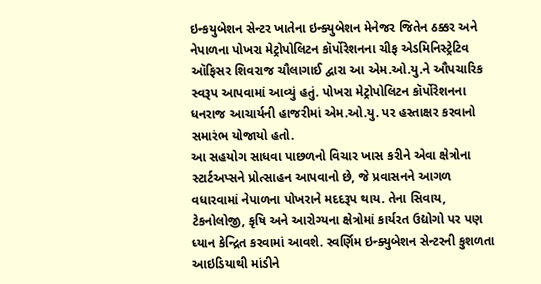ઇન્કયુબેશન સેન્ટર ખાતેના ઇન્ક્યુબેશન મેનેજર જિતેન ઠક્કર અને નેપાળના પોખરા મેટ્રોપોલિટન કૉર્પોરેશનના ચીફ એડમિનિસ્ટ્રેટિવ ઑફિસર શિવરાજ ચૌલાગાઈ દ્વારા આ એમ.ઓ.યુ.ને ઔપચારિક સ્વરૂપ આપવામાં આવ્યું હતું. પોખરા મેટ્રોપોલિટન કૉર્પોરેશનના ધનરાજ આચાર્યની હાજરીમાં એમ.ઓ.યુ. પર હસ્તાક્ષર કરવાનો સમારંભ યોજાયો હતો.
આ સહયોગ સાધવા પાછળનો વિચાર ખાસ કરીને એવા ક્ષેત્રોના સ્ટાર્ટઅપ્સને પ્રોત્સાહન આપવાનો છે, જે પ્રવાસનને આગળ વધારવામાં નેપાળના પોખરાને મદદરૂપ થાય. તેના સિવાય, ટેકનોલોજી, કૃષિ અને આરોગ્યના ક્ષેત્રોમાં કાર્યરત ઉદ્યોગો પર પણ ધ્યાન કેન્દ્રિત કરવામાં આવશે. સ્વર્ણિમ ઇન્ક્યુબેશન સેન્ટરની કુશળતા આઇડિયાથી માંડીને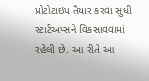પ્રોટોટાઇપ તૈયાર કરવા સુધી સ્ટાર્ટઅપ્સને વિકસાવવામાં રહેલી છે. આ રીતે આ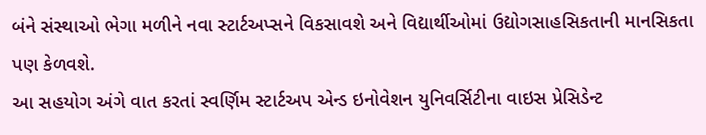બંને સંસ્થાઓ ભેગા મળીને નવા સ્ટાર્ટઅપ્સને વિકસાવશે અને વિદ્યાર્થીઓમાં ઉદ્યોગસાહસિકતાની માનસિકતા પણ કેળવશે.
આ સહયોગ અંગે વાત કરતાં સ્વર્ણિમ સ્ટાર્ટઅપ એન્ડ ઇનોવેશન યુનિવર્સિટીના વાઇસ પ્રેસિડેન્ટ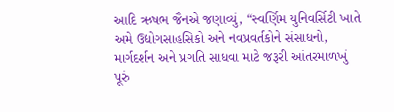આદિ ઋષભ જૈનએ જણાવ્યું, “સ્વર્ણિમ યુનિવર્સિટી ખાતે અમે ઉદ્યોગસાહસિકો અને નવપ્રવર્તકોને સંસાધનો, માર્ગદર્શન અને પ્રગતિ સાધવા માટે જરૂરી આંતરમાળખું પૂરું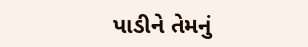પાડીને તેમનું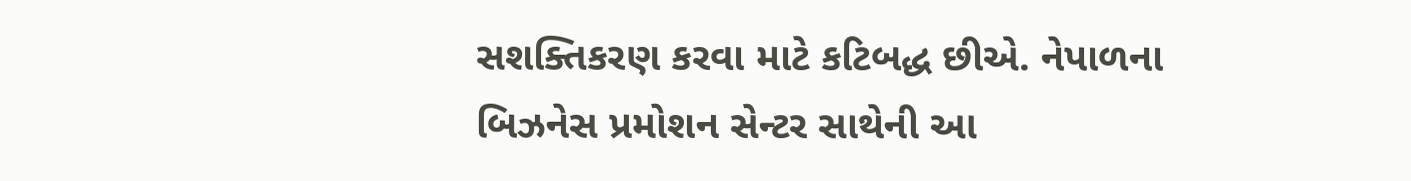સશક્તિકરણ કરવા માટે કટિબદ્ધ છીએ. નેપાળના બિઝનેસ પ્રમોશન સેન્ટર સાથેની આ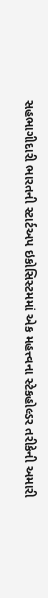સહભાગીદારી ભારતની સ્ટાર્ટઅપ ઇકોસિસ્ટમમાં એક મહત્ત્વના સ્ટેકહોલ્ડર તરીકેની અમારી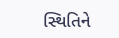સ્થિતિને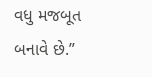વધુ મજબૂત બનાવે છે.”